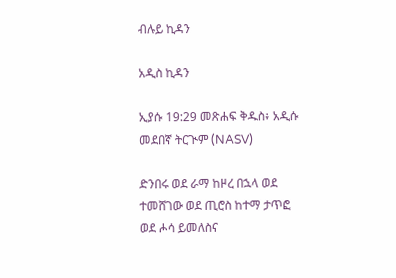ብሉይ ኪዳን

አዲስ ኪዳን

ኢያሱ 19:29 መጽሐፍ ቅዱስ፥ አዲሱ መደበኛ ትርጒም (NASV)

ድንበሩ ወደ ራማ ከዞረ በኋላ ወደ ተመሸገው ወደ ጢሮስ ከተማ ታጥፎ ወደ ሖሳ ይመለስና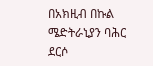በአክዚብ በኩል ሜድትራኒያን ባሕር ደርሶ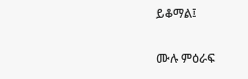ይቆማል፤

ሙሉ ምዕራፍ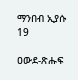ማንበብ ኢያሱ 19

ዐውደ-ጽሑፍ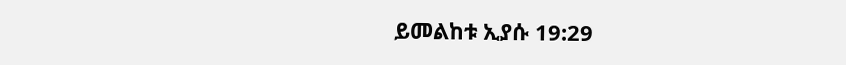ይመልከቱ ኢያሱ 19:29